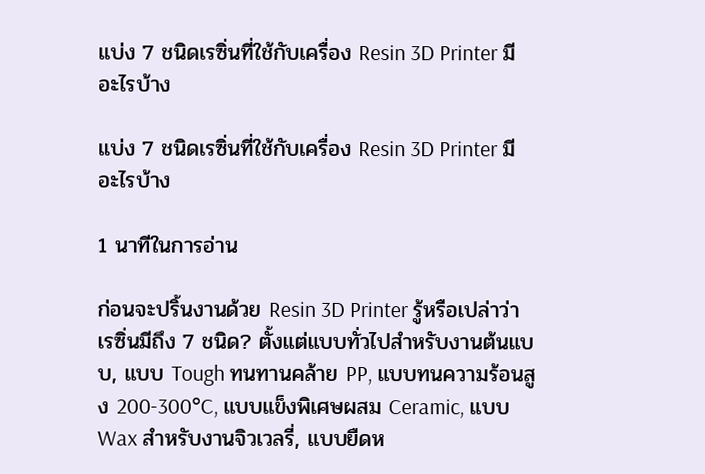แบ่ง 7 ชนิดเรซิ่นที่ใช้กับเครื่อง Resin 3D Printer มีอะไรบ้าง

แบ่ง 7 ชนิดเรซิ่นที่ใช้กับเครื่อง Resin 3D Printer มีอะไรบ้าง

1 นาทีในการอ่าน

ก่อนจะปริ้นงานด้วย Resin 3D Printer รู้หรือเปล่าว่าเรซิ่นมีถึง 7 ชนิด? ตั้งแต่แบบทั่วไปสำหรับงานต้นแบบ, แบบ Tough ทนทานคล้าย PP, แบบทนความร้อนสูง 200-300°C, แบบแข็งพิเศษผสม Ceramic, แบบ Wax สำหรับงานจิวเวลรี่, แบบยืดห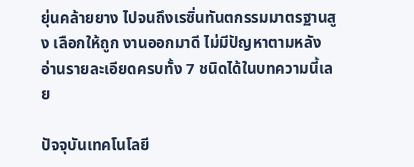ยุ่นคล้ายยาง ไปจนถึงเรซิ่นทันตกรรมมาตรฐานสูง เลือกให้ถูก งานออกมาดี ไม่มีปัญหาตามหลัง อ่านรายละเอียดครบทั้ง 7 ชนิดได้ในบทความนี้เลย

ปัจจุบันเทคโนโลยี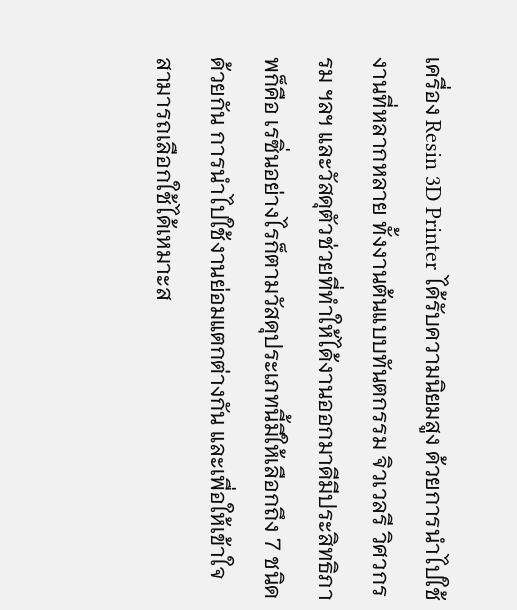เครื่อง Resin 3D Printer ได้รับความนิยมสูง ด้วยการนำไปใช้งานที่หลากหลาย ทั้งงานต้นแบบทันตกรรม จิวเวลรี วิศวกรรม ฯลฯ และวัสดุตัวช่วยที่ทำให้ได้งานออกมาดีมีประสิทธิภาพก็คือ เรซิ่นอย่างไรก็ตามวัสดุประเภทนี้มีให้เลือกถึง 7 ชนิดด้วยกัน การนำไปใช้งานย่อมแตกต่างกัน และเพื่อให้เข้าใจ สามารถเลือกใช้ได้เหมาะส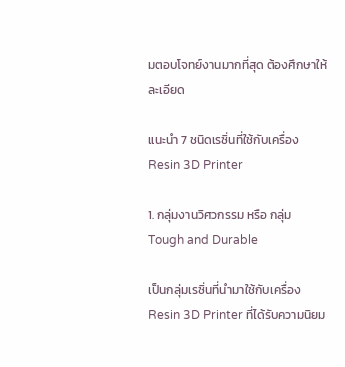มตอบโจทย์งานมากที่สุด ต้องศึกษาให้ละเอียด

แนะนำ 7 ชนิดเรซิ่นที่ใช้กับเครื่อง Resin 3D Printer

1. กลุ่มงานวิศวกรรม หรือ กลุ่ม Tough and Durable

เป็นกลุ่มเรซิ่นที่นำมาใช้กับเครื่อง Resin 3D Printer ที่ได้รับความนิยม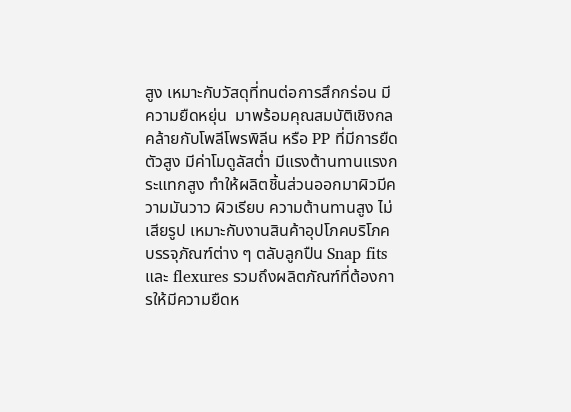สูง เหมาะกับวัสดุที่ทนต่อการสึกกร่อน มีความยืดหยุ่น  มาพร้อมคุณสมบัติเชิงกลคล้ายกับโพลีโพรพิลีน หรือ PP ที่มีการยืดตัวสูง มีค่าโมดูลัสต่ำ มีแรงต้านทานแรงกระแทกสูง ทำให้ผลิตชิ้นส่วนออกมาผิวมีความมันวาว ผิวเรียบ ความต้านทานสูง ไม่เสียรูป เหมาะกับงานสินค้าอุปโภคบริโภค บรรจุภัณฑ์ต่าง ๆ ตลับลูกปืน Snap fits และ flexures รวมถึงผลิตภัณฑ์ที่ต้องการให้มีความยืดห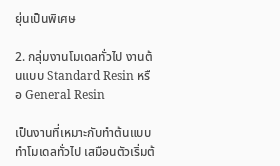ยุ่นเป็นพิเศษ

2. กลุ่มงานโมเดลทั่วไป งานต้นแบบ Standard Resin หรือ General Resin

เป็นงานที่เหมาะกับทำต้นแบบ ทำโมเดลทั่วไป เสมือนตัวเริ่มต้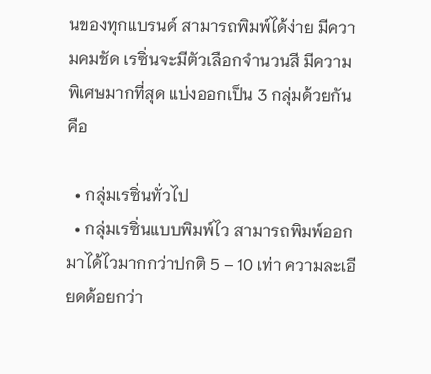นของทุกแบรนด์ สามารถพิมพ์ได้ง่าย มีความคมชัด เรซิ่นจะมีตัวเลือกจำนวนสี มีความพิเศษมากที่สุด แบ่งออกเป็น 3 กลุ่มด้วยกันคือ

  • กลุ่มเรซิ่นทั่วไป
  • กลุ่มเรซิ่นแบบพิมพ์ไว สามารถพิมพ์ออกมาได้ไวมากกว่าปกติ 5 – 10 เท่า ความละเอียดด้อยกว่า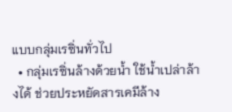แบบกลุ่มเรซิ่นทั่วไป
  • กลุ่มเรซิ่นล้างด้วยน้ำ ใช้น้ำเปล่าล้างได้ ช่วยประหยัดสารเคมีล้าง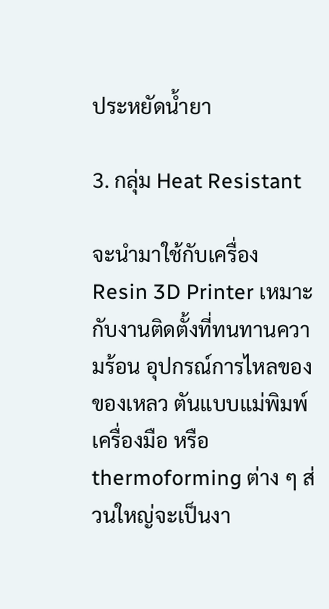ประหยัดน้ำยา

3. กลุ่ม Heat Resistant

จะนำมาใช้กับเครื่อง Resin 3D Printer เหมาะกับงานติดตั้งที่ทนทานความร้อน อุปกรณ์การไหลของของเหลว ตันแบบแม่พิมพ์ เครื่องมือ หรือ thermoforming ต่าง ๆ ส่วนใหญ่จะเป็นงา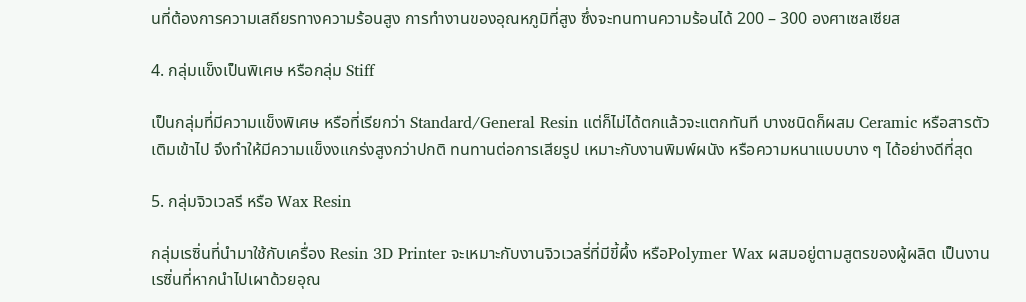นที่ต้องการความเสถียรทางความร้อนสูง การทำงานของอุณหภูมิที่สูง ซึ่งจะทนทานความร้อนได้ 200 – 300 องศาเซลเซียส

4. กลุ่มแข็งเป็นพิเศษ หรือกลุ่ม Stiff

เป็นกลุ่มที่มีความแข็งพิเศษ หรือที่เรียกว่า Standard/General Resin แต่ก็ไม่ได้ตกแล้วจะแตกทันที บางชนิดก็ผสม Ceramic หรือสารตัวเติมเข้าไป จึงทำให้มีความแข็งงแกร่งสูงกว่าปกติ ทนทานต่อการเสียรูป เหมาะกับงานพิมพ์ผนัง หรือความหนาแบบบาง ๆ ได้อย่างดีที่สุด

5. กลุ่มจิวเวลรี หรือ Wax Resin

กลุ่มเรซิ่นที่นำมาใช้กับเครื่อง Resin 3D Printer จะเหมาะกับงานจิวเวลรี่ที่มีขี้ผึ้ง หรือPolymer Wax ผสมอยู่ตามสูตรของผู้ผลิต เป็นงานเรซิ่นที่หากนำไปเผาด้วยอุณ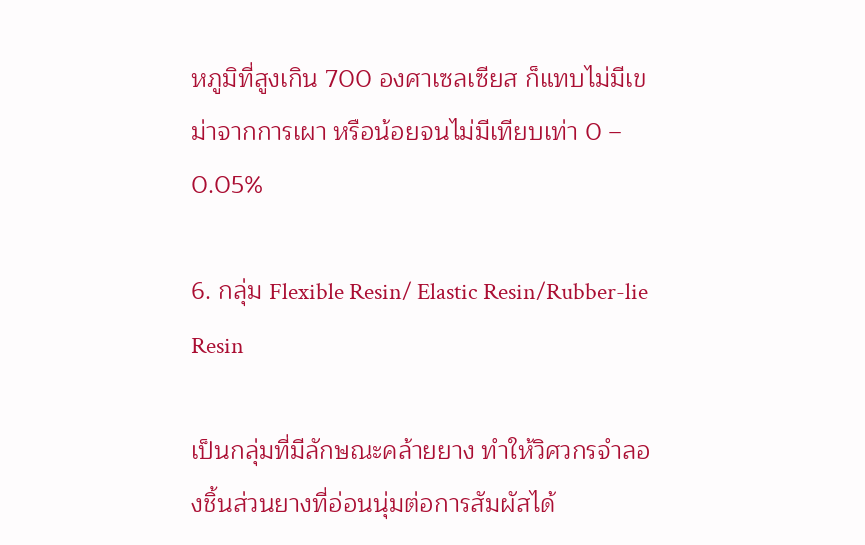หภูมิที่สูงเกิน 700 องศาเซลเซียส ก็แทบไม่มีเขม่าจากการเผา หรือน้อยจนไม่มีเทียบเท่า 0 – 0.05%

6. กลุ่ม Flexible Resin/ Elastic Resin/Rubber-lie Resin

เป็นกลุ่มที่มีลักษณะคล้ายยาง ทำให้วิศวกรจำลองชิ้นส่วนยางที่อ่อนนุ่มต่อการสัมผัสได้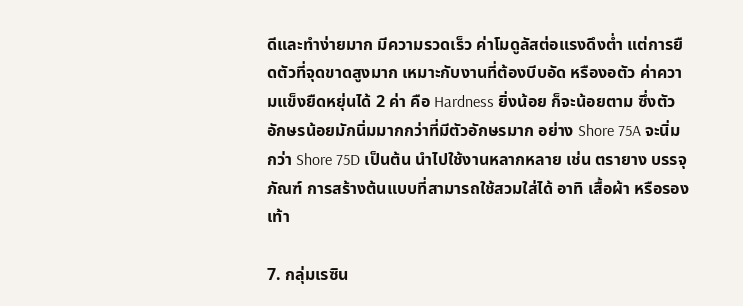ดีและทำง่ายมาก มีความรวดเร็ว ค่าโมดูลัสต่อแรงดึงต่ำ แต่การยืดตัวที่จุดขาดสูงมาก เหมาะกับงานที่ต้องบีบอัด หรืองอตัว ค่าความแข็งยืดหยุ่นได้ 2 ค่า คือ Hardness ยิ่งน้อย ก็จะน้อยตาม ซึ่งตัวอักษรน้อยมักนิ่มมากกว่าที่มีตัวอักษรมาก อย่าง Shore 75A จะนิ่มกว่า Shore 75D เป็นต้น นำไปใช้งานหลากหลาย เช่น ตรายาง บรรจุภัณฑ์ การสร้างต้นแบบที่สามารถใช้สวมใส่ได้ อาทิ เสื้อผ้า หรือรองเท้า

7. กลุ่มเรซิน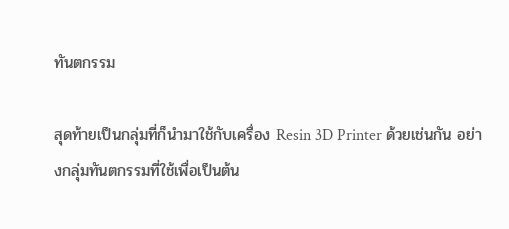ทันตกรรม

สุดท้ายเป็นกลุ่มที่ก็นำมาใช้กับเครื่อง Resin 3D Printer ด้วยเช่นกัน อย่างกลุ่มทันตกรรมที่ใช้เพื่อเป็นต้น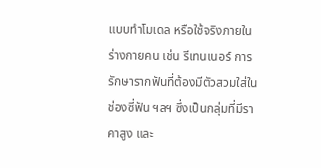แบบทำโมเดล หรือใช้จริงภายในร่างกายคน เช่น รีเทนเนอร์ การรักษารากฟันที่ต้องมีตัวสวมใส่ในช่องซี่ฟัน ฯลฯ ซึ่งเป็นกลุ่มที่มีราคาสูง และ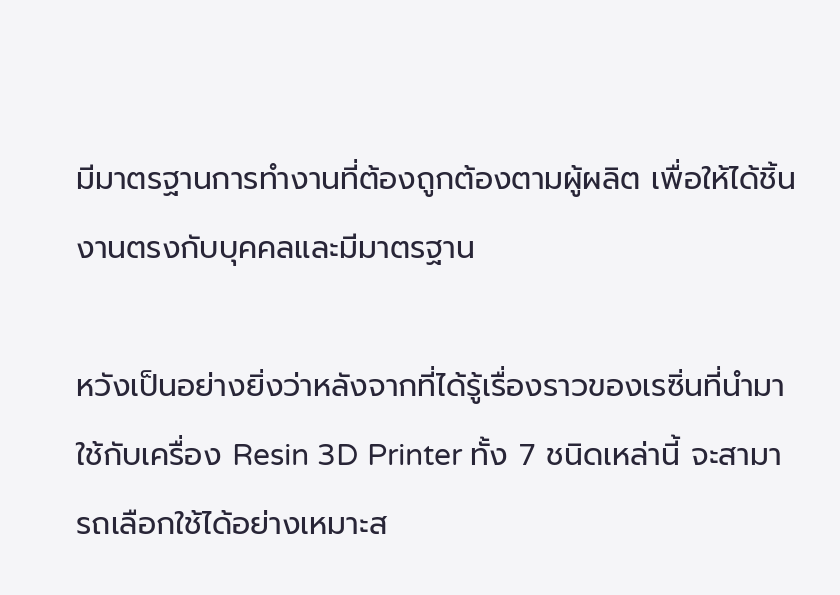มีมาตรฐานการทำงานที่ต้องถูกต้องตามผู้ผลิต เพื่อให้ได้ชิ้นงานตรงกับบุคคลและมีมาตรฐาน

หวังเป็นอย่างยิ่งว่าหลังจากที่ได้รู้เรื่องราวของเรซิ่นที่นำมาใช้กับเครื่อง Resin 3D Printer ทั้ง 7 ชนิดเหล่านี้ จะสามารถเลือกใช้ได้อย่างเหมาะส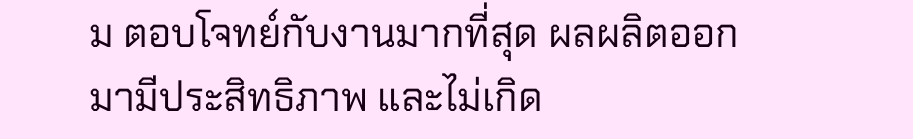ม ตอบโจทย์กับงานมากที่สุด ผลผลิตออกมามีประสิทธิภาพ และไม่เกิด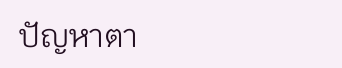ปัญหาตา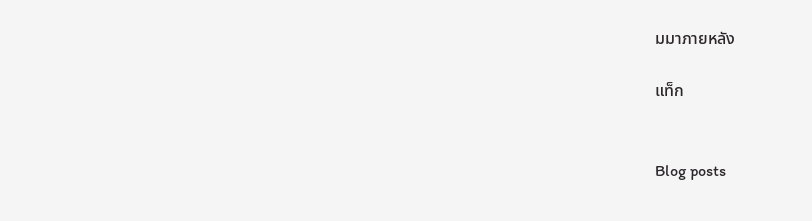มมาภายหลัง

แท็ก


Blog posts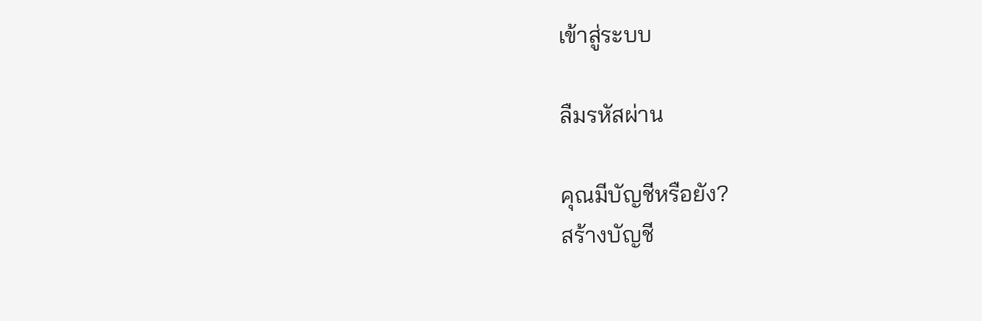เข้าสู่ระบบ

ลืมรหัสผ่าน

คุณมีบัญชีหรือยัง?
สร้างบัญชี